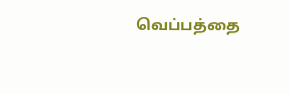வெப்பத்தை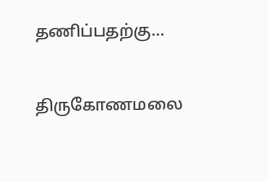தணிப்பதற்கு…

திருகோணமலை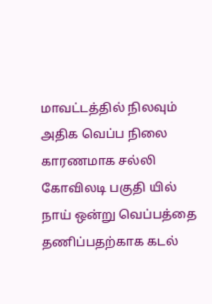மாவட்டத்தில் நிலவும் அதிக வெப்ப நிலை காரணமாக சல்லி கோவிலடி பகுதி யில் நாய் ஒன்று வெப்பத்தை தணிப்பதற்காக கடல்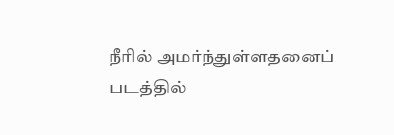நீரில் அமர்ந்துள்ளதனைப் படத்தில்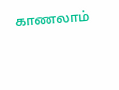காணலாம்